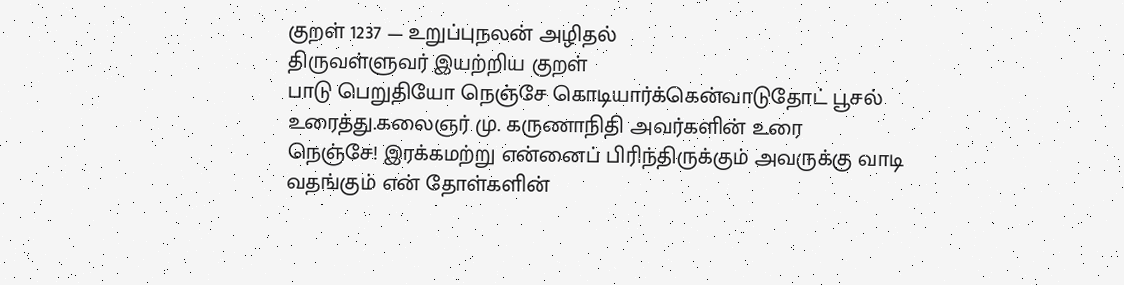குறள் 1237 — உறுப்புநலன் அழிதல்
திருவள்ளுவர் இயற்றிய குறள்
பாடு பெறுதியோ நெஞ்சே கொடியார்க்கென்வாடுதோட் பூசல் உரைத்து.கலைஞர் மு. கருணாநிதி அவர்களின் உரை
நெஞ்சே! இரக்கமற்று என்னைப் பிரிந்திருக்கும் அவருக்கு வாடி வதங்கும் என் தோள்களின்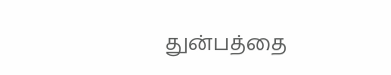துன்பத்தை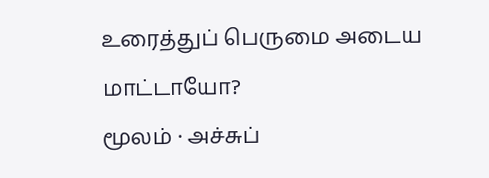உரைத்துப் பெருமை அடைய மாட்டாயோ?
மூலம் · அச்சுப்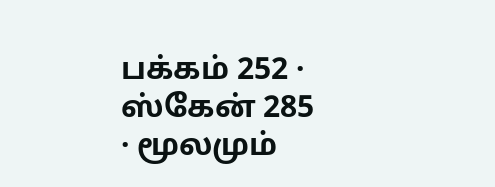பக்கம் 252 · ஸ்கேன் 285 · மூலமும்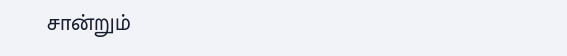சான்றும்